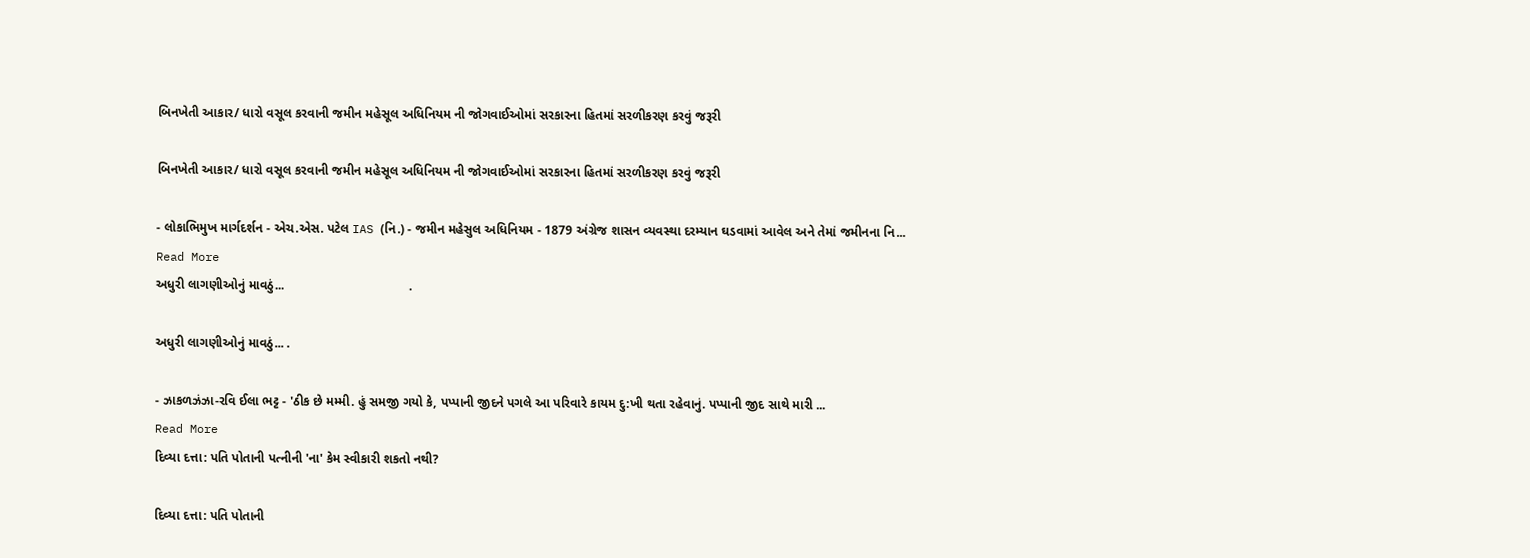બિનખેતી આકાર/ ધારો વસૂલ કરવાની જમીન મહેસૂલ અધિનિયમ ની જોગવાઈઓમાં સરકારના હિતમાં સરળીકરણ કરવું જરૂરી

બિનખેતી આકાર/ ધારો વસૂલ કરવાની જમીન મહેસૂલ અધિનિયમ ની જોગવાઈઓમાં સરકારના હિતમાં સરળીકરણ કરવું જરૂરી

- લોકાભિમુખ માર્ગદર્શન - એચ.એસ. પટેલ IAS (નિ.) - જમીન મહેસુલ અધિનિયમ - 1879 અંગ્રેજ શાસન વ્યવસ્થા દરમ્યાન ઘડવામાં આવેલ અને તેમાં જમીનના નિ...
Read More
અધુરી લાગણીઓનું માવઠું...                                   .

અધુરી લાગણીઓનું માવઠું... .

- ઝાકળઝંઝા-રવિ ઈલા ભટ્ટ - 'ઠીક છે મમ્મી. હું સમજી ગયો કે, પપ્પાની જીદને પગલે આ પરિવારે કાયમ દુ:ખી થતા રહેવાનું. પપ્પાની જીદ સાથે મારી ...
Read More
દિવ્યા દત્તા: પતિ પોતાની પત્નીની 'ના' કેમ સ્વીકારી શકતો નથી?

દિવ્યા દત્તા: પતિ પોતાની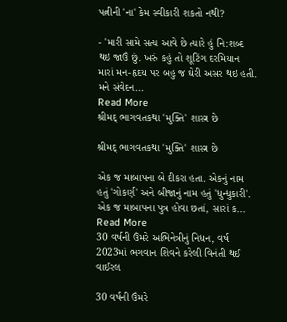પત્નીની 'ના' કેમ સ્વીકારી શકતો નથી?

- 'મારી સામે સત્ય આવે છે ત્યારે હું નિ:શબ્દ થઇ જાઉં છું. ખરું કહું તો શૂટિંગ દરમિયાન મારાં મન-હૃદય પર બહુ જ ઘેરી અસર થઇ હતી. મને સંવેદન...
Read More
શ્રીમદ્ ભાગવતકથા 'મુક્તિ' શાસ્ત્ર છે

શ્રીમદ્ ભાગવતકથા 'મુક્તિ' શાસ્ત્ર છે

એક જ માબાપના બે દીકરા હતા. એકનું નામ હતું 'ગોકર્ણ' અને બીજાનું નામ હતું 'ધુન્ધુકારી'. એક જ માબાપના પુત્ર હોવા છતાં, સારાં ક...
Read More
30 વર્ષની ઉંમરે અભિનેત્રીનું નિધન, વર્ષ 2023માં ભગવાન શિવને કરેલી વિનંતી થઈ વાઈરલ

30 વર્ષની ઉંમરે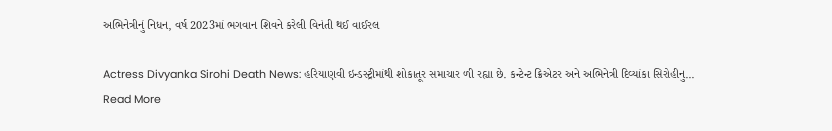અભિનેત્રીનું નિધન, વર્ષ 2023માં ભગવાન શિવને કરેલી વિનંતી થઈ વાઈરલ

Actress Divyanka Sirohi Death News: હરિયાણવી ઇન્ડસ્ટ્રીમાંથી શોકાતૂર સમાચાર ળી રહ્યા છે. કન્ટેન્ટ ક્રિએટર અને અભિનેત્રી દિવ્યાંકા સિરોહીનુ...
Read More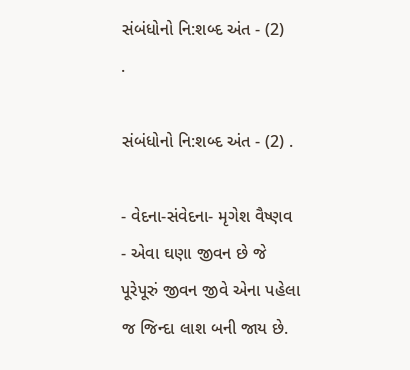સંબંધોનો નિ:શબ્દ અંત - (2)                            .

સંબંધોનો નિ:શબ્દ અંત - (2) .

- વેદના-સંવેદના- મૃગેશ વૈષ્ણવ - એવા ઘણા જીવન છે જે પૂરેપૂરું જીવન જીવે એના પહેલા જ જિન્દા લાશ બની જાય છે.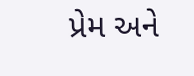પ્રેમ અને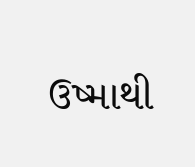ઉષ્માથી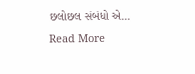છલોછલ સંબંધો એ...
Read More